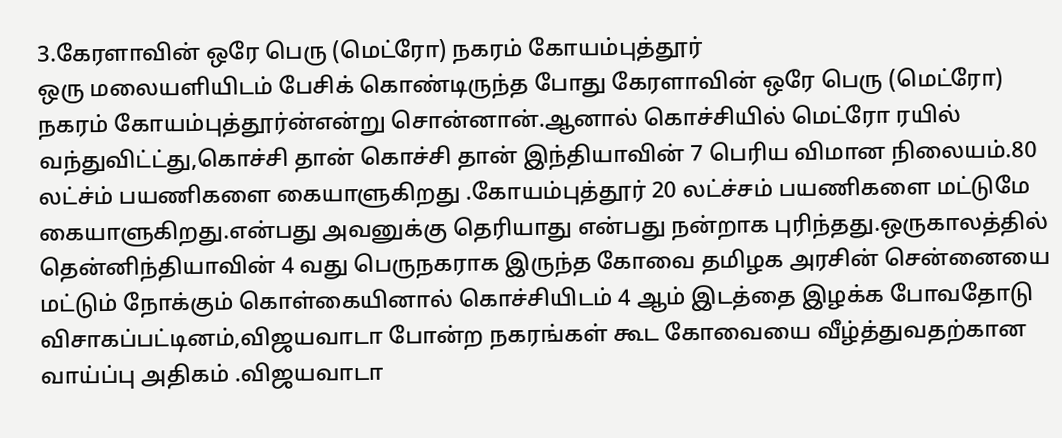3.கேரளாவின் ஒரே பெரு (மெட்ரோ) நகரம் கோயம்புத்தூர்
ஒரு மலையளியிடம் பேசிக் கொண்டிருந்த போது கேரளாவின் ஒரே பெரு (மெட்ரோ) நகரம் கோயம்புத்தூர்ன்என்று சொன்னான்.ஆனால் கொச்சியில் மெட்ரோ ரயில் வந்துவிட்ட்து,கொச்சி தான் கொச்சி தான் இந்தியாவின் 7 பெரிய விமான நிலையம்.80 லட்ச்ம் பயணிகளை கையாளுகிறது .கோயம்புத்தூர் 20 லட்ச்சம் பயணிகளை மட்டுமே கையாளுகிறது.என்பது அவனுக்கு தெரியாது என்பது நன்றாக புரிந்தது.ஒருகாலத்தில் தென்னிந்தியாவின் 4 வது பெருநகராக இருந்த கோவை தமிழக அரசின் சென்னையை மட்டும் நோக்கும் கொள்கையினால் கொச்சியிடம் 4 ஆம் இடத்தை இழக்க போவதோடு விசாகப்பட்டினம்,விஜயவாடா போன்ற நகரங்கள் கூட கோவையை வீழ்த்துவதற்கான வாய்ப்பு அதிகம் .விஜயவாடா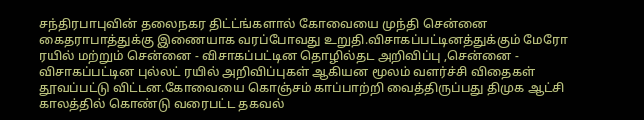சந்திரபாபுவின் தலைநகர திட்ட்ங்களால் கோவையை முந்தி சென்னை கைதராபாத்துக்கு இணையாக வரப்போவது உறுதி.விசாகப்பட்டினத்துக்கும் மேரோ ரயில் மற்றும் சென்னை - விசாகப்பட்டின தொழில்தட அறிவிப்பு ,சென்னை - விசாகப்பட்டின புல்லட் ரயில் அறிவிப்புகள் ஆகியன மூலம் வளர்ச்சி விதைகள் தூவப்பட்டு விட்டன.கோவையை கொஞ்சம் காப்பாற்றி வைத்திருப்பது திமுக ஆட்சி காலத்தில் கொண்டு வரைபட்ட தகவல்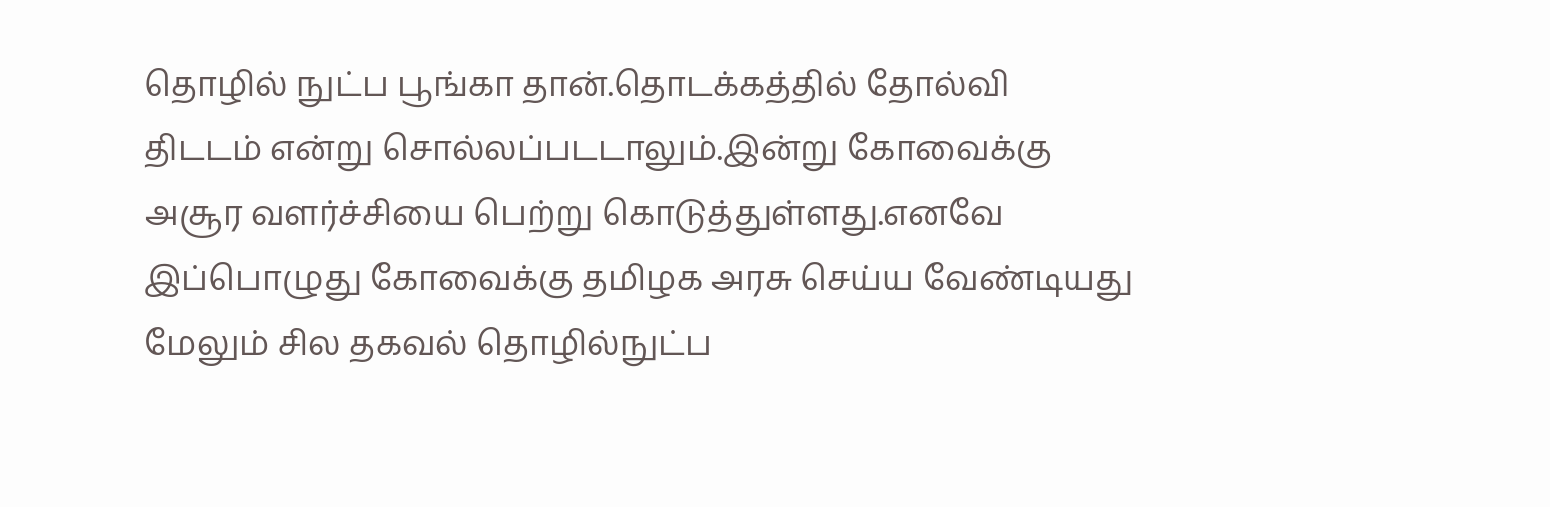தொழில் நுட்ப பூங்கா தான்.தொடக்கத்தில் தோல்வி திடடம் என்று சொல்லப்படடாலும்.இன்று கோவைக்கு அசூர வளர்ச்சியை பெற்று கொடுத்துள்ளது.எனவே இப்பொழுது கோவைக்கு தமிழக அரசு செய்ய வேண்டியது மேலும் சில தகவல் தொழில்நுட்ப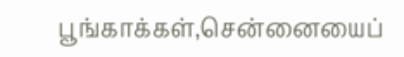பூங்காக்கள்,சென்னையைப்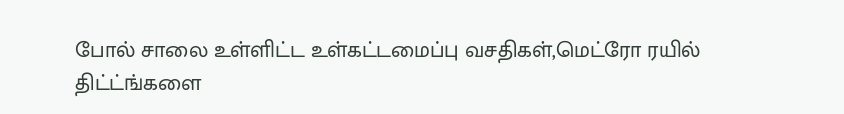போல் சாலை உள்ளிட்ட உள்கட்டமைப்பு வசதிகள்,மெட்ரோ ரயில் திட்ட்ங்களை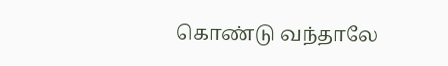கொண்டு வந்தாலே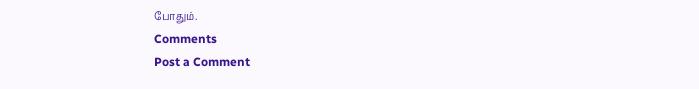போதும்.
Comments
Post a Comment